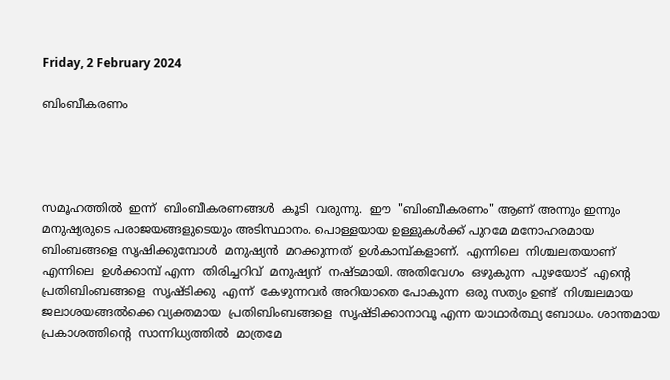Friday, 2 February 2024

ബിംബീകരണം




സമൂഹത്തില്‍  ഇന്ന്  ബിംബീകരണങ്ങള്‍  കൂടി  വരുന്നു.  ഈ  "ബിംബീകരണം" ആണ് അന്നും ഇന്നും മനുഷ്യരുടെ പരാജയങ്ങളുടെയും അടിസ്ഥാനം. പൊള്ളയായ ഉള്ളുകള്‍ക്ക് പുറമേ മനോഹരമായ ബിംബങ്ങളെ സൃഷിക്കുമ്പോള്‍  മനുഷ്യന്‍  മറക്കുന്നത്  ഉള്‍കാമ്പ്കളാണ്.  എന്നിലെ  നിശ്ചലതയാണ്  എന്നിലെ  ഉള്‍ക്കാമ്പ് എന്ന  തിരിച്ചറിവ്  മനുഷ്യന്  നഷ്ടമായി. അതിവേഗം  ഒഴുകുന്ന  പുഴയോട്  എന്റെ  പ്രതിബിംബങ്ങളെ  സൃഷ്ടിക്കു  എന്ന്  കേഴുന്നവര്‍ അറിയാതെ പോകുന്ന  ഒരു സത്യം ഉണ്ട്  നിശ്ചലമായ ജലാശയങ്ങല്‍ക്കെ വ്യക്തമായ  പ്രതിബിംബങ്ങളെ  സൃഷ്ടിക്കാനാവൂ എന്ന യാഥാര്‍ത്ഥ്യ ബോധം. ശാന്തമായ  പ്രകാശത്തിന്റെ  സാന്നിധ്യത്തില്‍  മാത്രമേ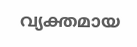വ്യക്തമായ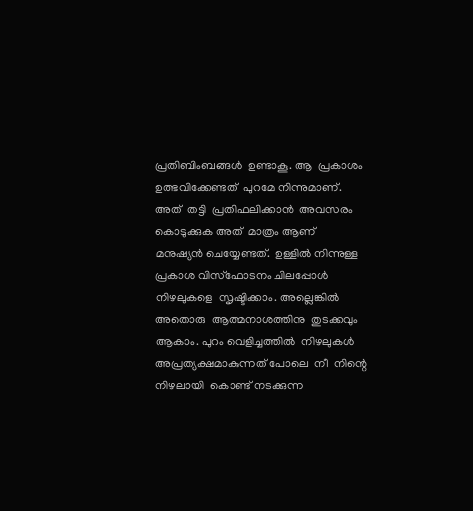പ്രതിബിംബങ്ങള്‍  ഉണ്ടാകൂ. ആ  പ്രകാശം  ഉത്ഭവിക്കേണ്ടത്  പുറമേ നിന്നുമാണ്. അത്  തട്ടി  പ്രതിഫലിക്കാന്‍  അവസരം കൊടുക്കുക അത്  മാത്രം ആണ്  മനുഷ്യന്‍ ചെയ്യേണ്ടത്.  ഉള്ളില്‍ നിന്നുള്ള  പ്രകാശ വിസ്ഫോടനം ചിലപ്പോള്‍  നിഴലുകളെ  സൃഷ്ടിക്കാം. അല്ലെങ്കില്‍ അതൊരു  ആത്മനാശത്തിനു  തുടക്കവും  ആകാം. പുറം വെളിച്ചത്തില്‍  നിഴലുകള്‍  അപ്രത്യക്ഷമാകുന്നത് പോലെ  നീ  നിന്റെ  നിഴലായി  കൊണ്ട് നടക്കുന്ന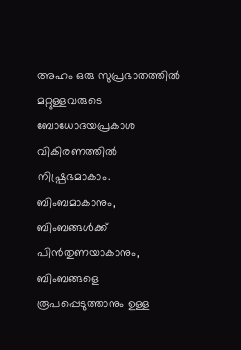അഹം ഒരു സുപ്രഭാതത്തില്‍ മറ്റുള്ളവരുടെ ബോധോദയപ്രകാശ വികിരണത്തില്‍ നിഷ്പ്രഭമാകാം.  ബിംബമാകാനും,  ബിംബങ്ങള്‍ക്ക്  പിന്‍തുണയാകാനും, ബിംബങ്ങളെ  രൂപപ്പെടുത്താനും ഉള്ള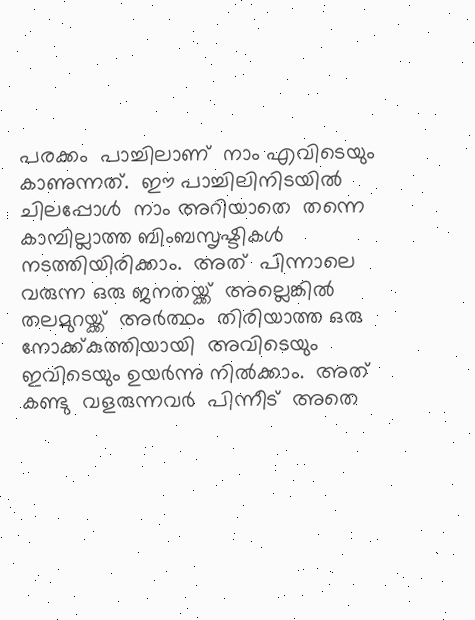പരക്കം  പാച്ചിലാണ്  നാം എവിടെയും  കാണുന്നത്.  ഈ പാച്ചിലിനിടയില്‍  ചിലപ്പോള്‍  നാം അറിയാതെ  തന്നെ  കാമ്പില്ലാത്ത ബിംബസൃഷ്ടികള്‍  നടത്തിയിരിക്കാം.  അത്  പിന്നാലെ വരുന്ന ഒരു ജനതയ്ക്ക്  അല്ലെങ്കില്‍ തലമുറയ്ക്ക്  അര്‍ത്ഥം  തിരിയാത്ത ഒരു നോക്ക്കുത്തിയായി  അവിടെയും  ഇവിടെയും ഉയര്‍ന്നു നില്‍ക്കാം.  അത്  കണ്ടു  വളരുന്നവര്‍  പിന്നീട്  അതെ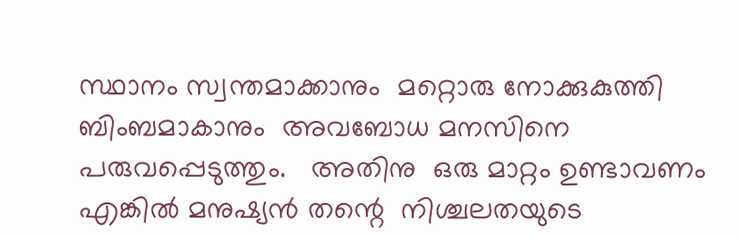സ്ഥാനം സ്വന്തമാക്കാനും  മറ്റൊരു നോക്കുകുത്തി  ബിംബമാകാനും  അവബോധ മനസിനെ പരുവപ്പെടുത്തും.   അതിനു  ഒരു മാറ്റം ഉണ്ടാവണം  എങ്കില്‍ മനുഷ്യന്‍ തന്റെ  നിശ്ചലതയുടെ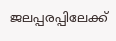ജലപ്പരപ്പിലേക്ക്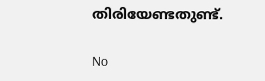തിരിയേണ്ടതുണ്ട്.

No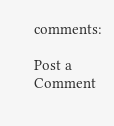comments:

Post a Comment